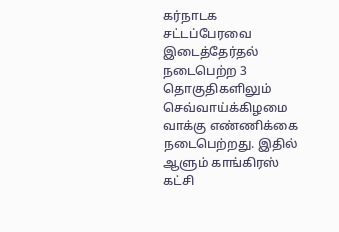கர்நாடக சட்டப்பேரவை இடைத்தேர்தல் நடைபெற்ற 3 தொகுதிகளிலும் செவ்வாய்க்கிழமை வாக்கு எண்ணிக்கை நடைபெற்றது. இதில் ஆளும் காங்கிரஸ் கட்சி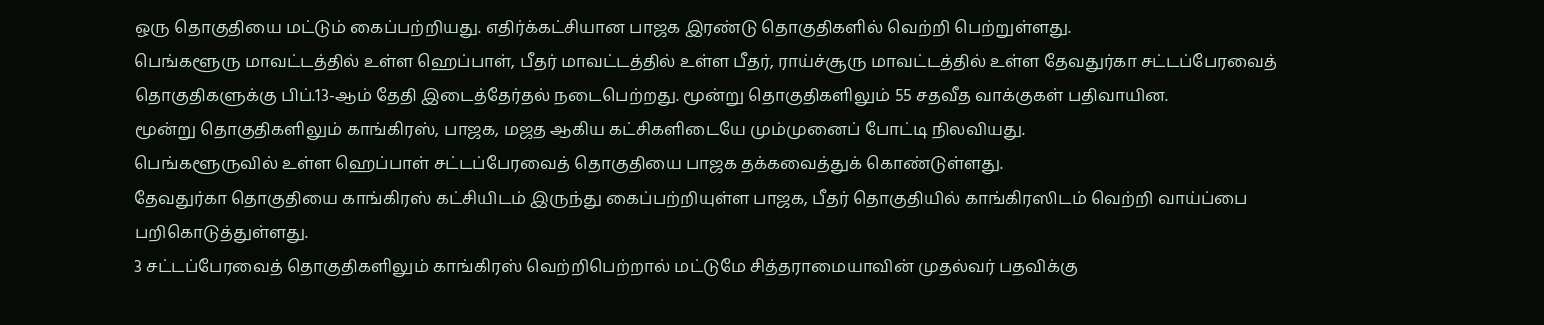ஒரு தொகுதியை மட்டும் கைப்பற்றியது. எதிர்க்கட்சியான பாஜக இரண்டு தொகுதிகளில் வெற்றி பெற்றுள்ளது.
பெங்களூரு மாவட்டத்தில் உள்ள ஹெப்பாள், பீதர் மாவட்டத்தில் உள்ள பீதர், ராய்ச்சூரு மாவட்டத்தில் உள்ள தேவதுர்கா சட்டப்பேரவைத் தொகுதிகளுக்கு பிப்.13-ஆம் தேதி இடைத்தேர்தல் நடைபெற்றது. மூன்று தொகுதிகளிலும் 55 சதவீத வாக்குகள் பதிவாயின.
மூன்று தொகுதிகளிலும் காங்கிரஸ், பாஜக, மஜத ஆகிய கட்சிகளிடையே மும்முனைப் போட்டி நிலவியது.
பெங்களூருவில் உள்ள ஹெப்பாள் சட்டப்பேரவைத் தொகுதியை பாஜக தக்கவைத்துக் கொண்டுள்ளது.
தேவதுர்கா தொகுதியை காங்கிரஸ் கட்சியிடம் இருந்து கைப்பற்றியுள்ள பாஜக, பீதர் தொகுதியில் காங்கிரஸிடம் வெற்றி வாய்ப்பை பறிகொடுத்துள்ளது.
3 சட்டப்பேரவைத் தொகுதிகளிலும் காங்கிரஸ் வெற்றிபெற்றால் மட்டுமே சித்தராமையாவின் முதல்வர் பதவிக்கு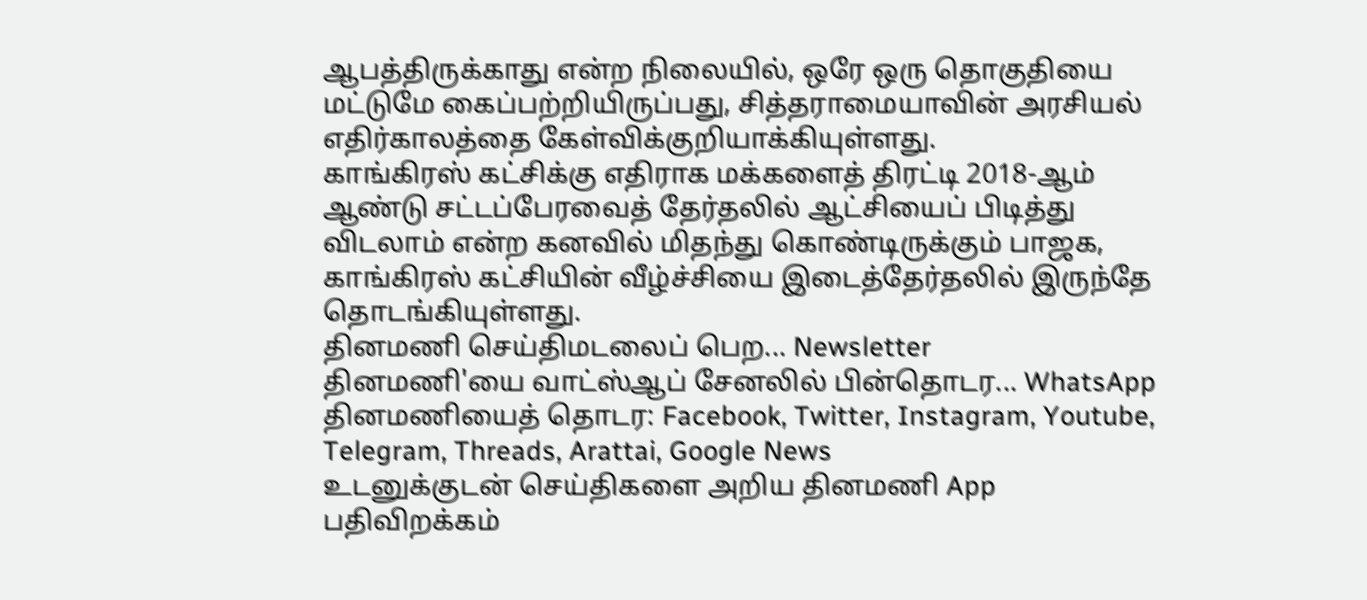ஆபத்திருக்காது என்ற நிலையில், ஒரே ஒரு தொகுதியை மட்டுமே கைப்பற்றியிருப்பது, சித்தராமையாவின் அரசியல் எதிர்காலத்தை கேள்விக்குறியாக்கியுள்ளது.
காங்கிரஸ் கட்சிக்கு எதிராக மக்களைத் திரட்டி 2018-ஆம் ஆண்டு சட்டப்பேரவைத் தேர்தலில் ஆட்சியைப் பிடித்து விடலாம் என்ற கனவில் மிதந்து கொண்டிருக்கும் பாஜக, காங்கிரஸ் கட்சியின் வீழ்ச்சியை இடைத்தேர்தலில் இருந்தே தொடங்கியுள்ளது.
தினமணி செய்திமடலைப் பெற... Newsletter
தினமணி'யை வாட்ஸ்ஆப் சேனலில் பின்தொடர... WhatsApp
தினமணியைத் தொடர: Facebook, Twitter, Instagram, Youtube, Telegram, Threads, Arattai, Google News
உடனுக்குடன் செய்திகளை அறிய தினமணி App பதிவிறக்கம்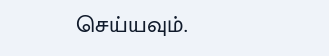செய்யவும்.